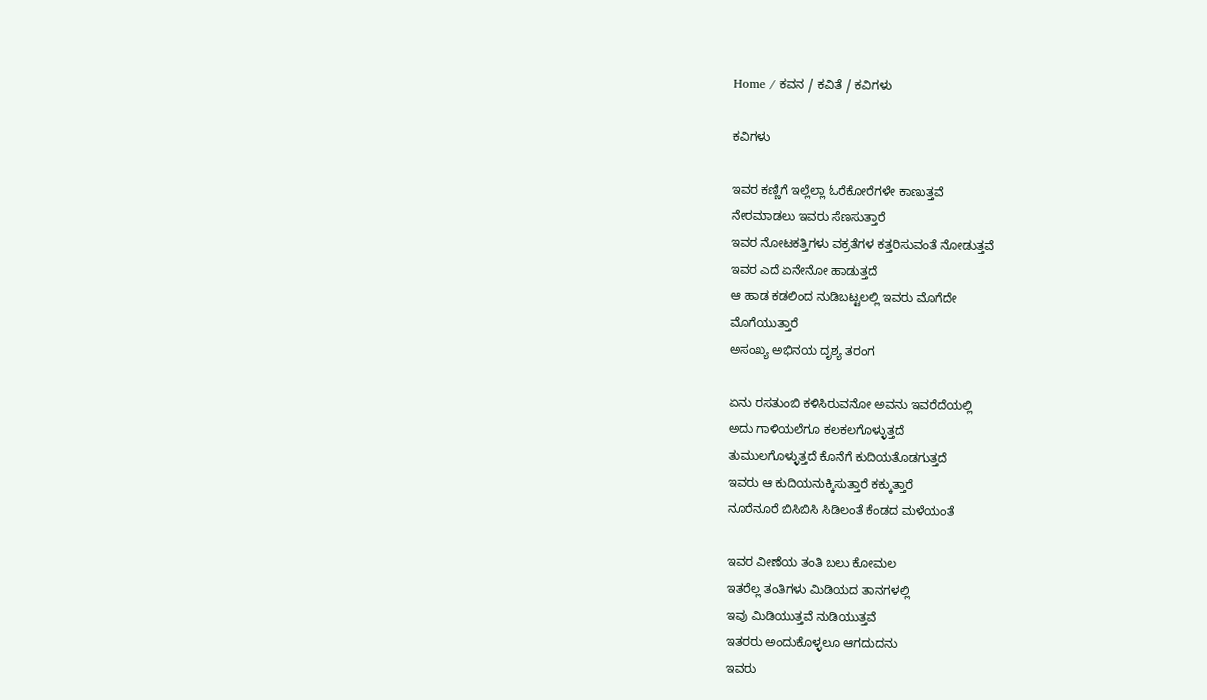Home / ಕವನ / ಕವಿತೆ / ಕವಿಗಳು

ಕವಿಗಳು

ಇವರ ಕಣ್ಣಿಗೆ ಇಲ್ಲೆಲ್ಲಾ ಓರೆಕೋರೆಗಳೇ ಕಾಣುತ್ತವೆ
ನೇರಮಾಡಲು ಇವರು ಸೆಣಸುತ್ತಾರೆ
ಇವರ ನೋಟಕತ್ತಿಗಳು ವಕ್ರತೆಗಳ ಕತ್ತರಿಸುವಂತೆ ನೋಡುತ್ತವೆ
ಇವರ ಎದೆ ಏನೇನೋ ಹಾಡುತ್ತದೆ
ಆ ಹಾಡ ಕಡಲಿಂದ ನುಡಿಬಟ್ಟಲಲ್ಲಿ ಇವರು ಮೊಗೆದೇ
ಮೊಗೆಯುತ್ತಾರೆ
ಅಸಂಖ್ಯ ಅಭಿನಯ ದೃಶ್ಯ ತರಂಗ

ಏನು ರಸತುಂಬಿ ಕಳಿಸಿರುವನೋ ಅವನು ಇವರೆದೆಯಲ್ಲಿ
ಅದು ಗಾಳಿಯಲೆಗೂ ಕಲಕಲಗೊಳ್ಳುತ್ತದೆ
ತುಮುಲಗೊಳ್ಳುತ್ತದೆ ಕೊನೆಗೆ ಕುದಿಯತೊಡಗುತ್ತದೆ
ಇವರು ಆ ಕುದಿಯನುಕ್ಕಿಸುತ್ತಾರೆ ಕಕ್ಕುತ್ತಾರೆ
ನೂರೆನೂರೆ ಬಿಸಿಬಿಸಿ ಸಿಡಿಲಂತೆ ಕೆಂಡದ ಮಳೆಯಂತೆ

ಇವರ ವೀಣೆಯ ತಂತಿ ಬಲು ಕೋಮಲ
ಇತರೆಲ್ಲ ತಂತಿಗಳು ಮಿಡಿಯದ ತಾನಗಳಲ್ಲಿ
ಇವು ಮಿಡಿಯುತ್ತವೆ ನುಡಿಯುತ್ತವೆ
ಇತರರು ಅಂದುಕೊಳ್ಳಲೂ ಆಗದುದನು
ಇವರು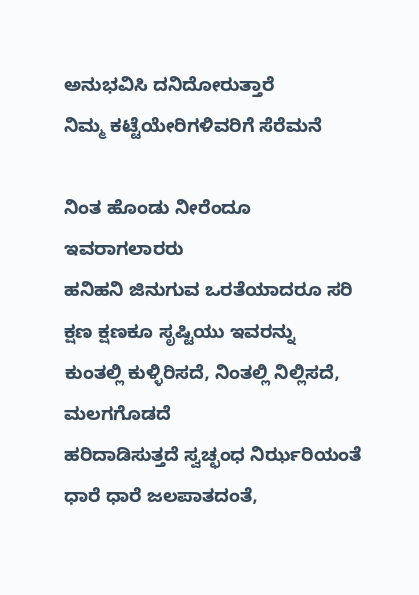ಅನುಭವಿಸಿ ದನಿದೋರುತ್ತಾರೆ
ನಿಮ್ಮ ಕಟ್ಟೆಯೇರಿಗಳಿವರಿಗೆ ಸೆರೆಮನೆ

ನಿಂತ ಹೊಂಡು ನೀರೆಂದೂ ಇವರಾಗಲಾರರು
ಹನಿಹನಿ ಜಿನುಗುವ ಒರತೆಯಾದರೂ ಸರಿ
ಕ್ಷಣ ಕ್ಷಣಕೂ ಸೃಷ್ಟಿಯು ಇವರನ್ನು
ಕುಂತಲ್ಲಿ ಕುಳ್ಳಿರಿಸದೆ, ನಿಂತಲ್ಲಿ ನಿಲ್ಲಿಸದೆ, ಮಲಗಗೊಡದೆ
ಹರಿದಾಡಿಸುತ್ತದೆ ಸ್ವಚ್ಛಂಧ ನಿರ್ಝರಿಯಂತೆ
ಧಾರೆ ಧಾರೆ ಜಲಪಾತದಂತೆ,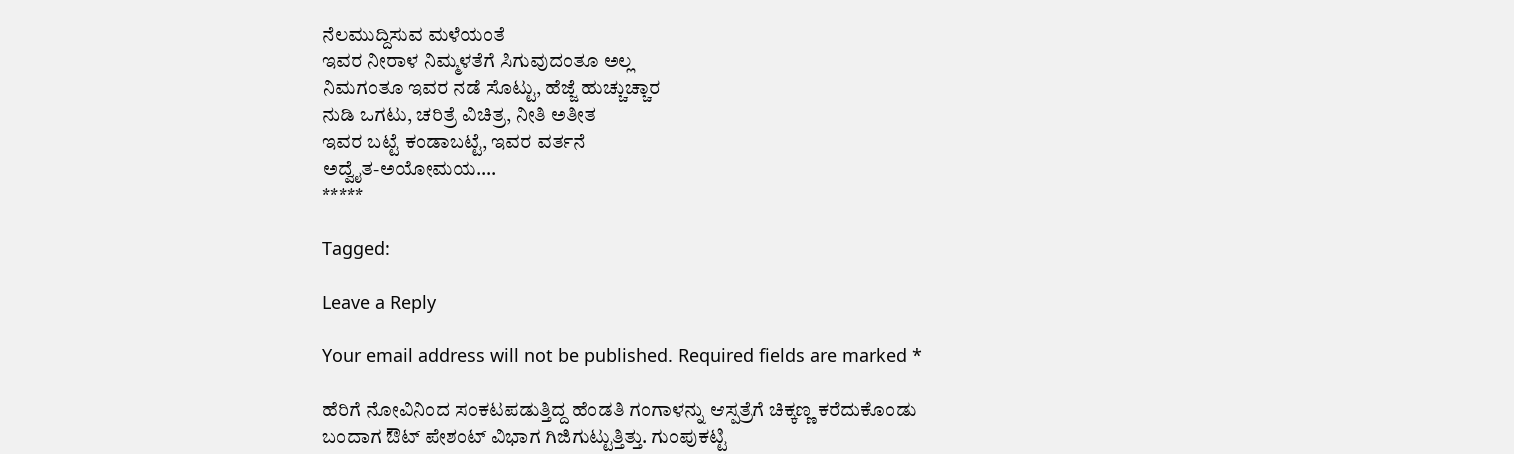ನೆಲಮುದ್ದಿಸುವ ಮಳೆಯಂತೆ
ಇವರ ನೀರಾಳ ನಿಮ್ಮಳತೆಗೆ ಸಿಗುವುದಂತೂ ಅಲ್ಲ
ನಿಮಗಂತೂ ಇವರ ನಡೆ ಸೊಟ್ಟು, ಹೆಜ್ಜೆ ಹುಚ್ಚುಚ್ಚಾರ
ನುಡಿ ಒಗಟು, ಚರಿತ್ರೆ ವಿಚಿತ್ರ, ನೀತಿ ಅತೀತ
ಇವರ ಬಟ್ಟೆ ಕಂಡಾಬಟ್ಟೆ, ಇವರ ವರ್ತನೆ
ಅದ್ವೈತ-ಅಯೋಮಯ….
*****

Tagged:

Leave a Reply

Your email address will not be published. Required fields are marked *

ಹೆರಿಗೆ ನೋವಿನಿಂದ ಸಂಕಟಪಡುತ್ತಿದ್ದ ಹೆಂಡತಿ ಗಂಗಾಳನ್ನು ಆಸ್ಪತ್ರೆಗೆ ಚಿಕ್ಕಣ್ಣ ಕರೆದುಕೊಂಡು ಬಂದಾಗ ಔಟ್ ಪೇಶಂಟ್ ವಿಭಾಗ ಗಿಜಿಗುಟ್ಟುತ್ತಿತ್ತು. ಗುಂಪುಕಟ್ಟಿ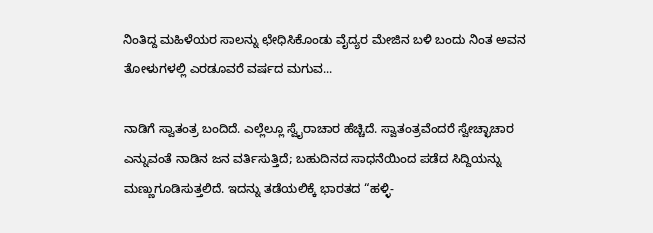ನಿಂತಿದ್ದ ಮಹಿಳೆಯರ ಸಾಲನ್ನು ಛೇಧಿಸಿಕೊಂಡು ವೈದ್ಯರ ಮೇಜಿನ ಬಳಿ ಬಂದು ನಿಂತ ಅವನ ತೋಳುಗಳಲ್ಲಿ ಎರಡೂವರೆ ವರ್ಷದ ಮಗುವ...

ನಾಡಿಗೆ ಸ್ವಾತಂತ್ರ ಬಂದಿದೆ. ಎಲ್ಲೆಲ್ಲೂ ಸ್ವೈರಾಚಾರ ಹೆಚ್ಚಿದೆ. ಸ್ವಾತಂತ್ರವೆಂದರೆ ಸ್ವೇಚ್ಛಾಚಾರ ಎನ್ನುವಂತೆ ನಾಡಿನ ಜನ ವರ್ತಿಸುತ್ತಿದೆ; ಬಹುದಿನದ ಸಾಧನೆಯಿಂದ ಪಡೆದ ಸಿದ್ದಿಯನ್ನು ಮಣ್ಣುಗೂಡಿಸುತ್ತಲಿದೆ. ಇದನ್ನು ತಡೆಯಲಿಕ್ಕೆ ಭಾರತದ “ಹಳ್ಳಿ-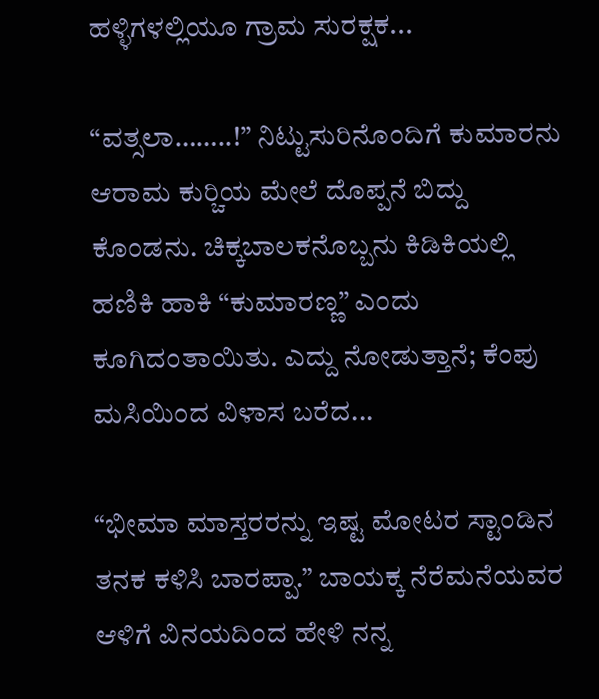ಹಳ್ಳಿಗಳಲ್ಲಿಯೂ ಗ್ರಾಮ ಸುರಕ್ಷಕ...

“ವತ್ಸಲಾ……..!” ನಿಟ್ಟುಸುರಿನೊಂದಿಗೆ ಕುಮಾರನು ಆರಾಮ ಕುರ್‍ಚಿಯ ಮೇಲೆ ದೊಪ್ಪನೆ ಬಿದ್ದು ಕೊಂಡನು. ಚಿಕ್ಕಬಾಲಕನೊಬ್ಬನು ಕಿಡಿಕಿಯಲ್ಲಿ ಹಣಿಕಿ ಹಾಕಿ “ಕುಮಾರಣ್ಣ” ಎಂದು ಕೂಗಿದಂತಾಯಿತು. ಎದ್ದು ನೋಡುತ್ತಾನೆ; ಕೆಂಪು ಮಸಿಯಿಂದ ವಿಳಾಸ ಬರೆದ...

“ಭೀಮಾ ಮಾಸ್ತರರನ್ನು ಇಷ್ಟ ಮೋಟರ ಸ್ಟಾಂಡಿನ ತನಕ ಕಳಿಸಿ ಬಾರಪ್ಪಾ.” ಬಾಯಕ್ಕ ನೆರೆಮನೆಯವರ ಆಳಿಗೆ ವಿನಯದಿಂದ ಹೇಳಿ ನನ್ನ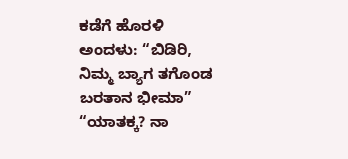ಕಡೆಗೆ ಹೊರಳಿ ಅಂದಳು: “ಬಿಡಿರಿ, ನಿಮ್ಮ ಬ್ಯಾಗ ತಗೊಂಡ ಬರತಾನ ಭೀಮಾ” “ಯಾತಕ್ಕ? ನಾ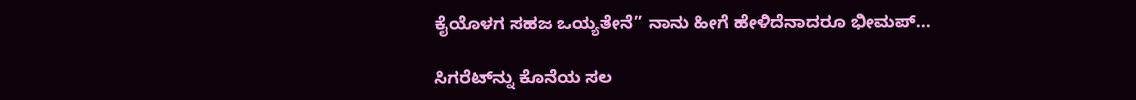ಕೈಯೊಳಗ ಸಹಜ ಒಯ್ಯತೇನೆ” ನಾನು ಹೀಗೆ ಹೇಳಿದೆನಾದರೂ ಭೀಮಪ್...

ಸಿಗರೆಟ್‌ನ್ನು ಕೊನೆಯ ಸಲ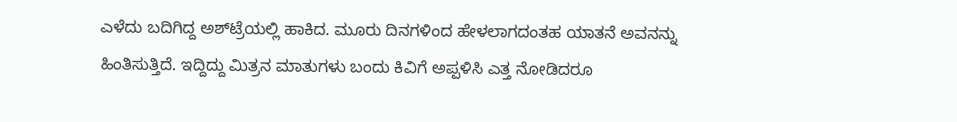ಎಳೆದು ಬದಿಗಿದ್ದ ಅಶ್‌ಟ್ರೆಯಲ್ಲಿ ಹಾಕಿದ. ಮೂರು ದಿನಗಳಿಂದ ಹೇಳಲಾಗದಂತಹ ಯಾತನೆ ಅವನನ್ನು ಹಿಂತಿಸುತ್ತಿದೆ. ಇದ್ದಿದ್ದು ಮಿತ್ರನ ಮಾತುಗಳು ಬಂದು ಕಿವಿಗೆ ಅಪ್ಪಳಿಸಿ ಎತ್ತ ನೋಡಿದರೂ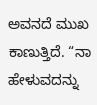ಅವನದೆ ಮುಖ ಕಾಣುತ್ತಿದೆ. “ನಾ ಹೇಳುವದನ್ನು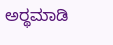ಅರ್‍ಥಮಾಡಿ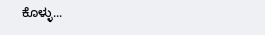ಕೊಳ್ಳು...